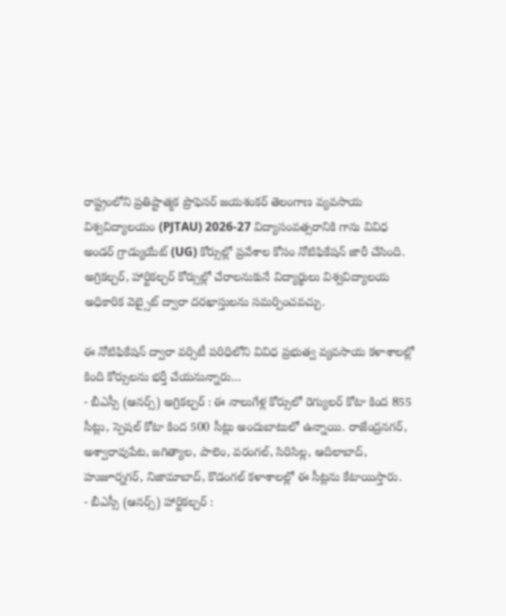రాష్ట్రంలోని ప్రతిష్టాత్మక ప్రొఫెసర్ జయశంకర్ తెలంగాణ వ్యవసాయ విశ్వవిద్యాలయం (PJTAU) 2026-27 విద్యాసంవత్సరానికి గాను వివిధ అండర్ గ్రాడ్యుయేట్ (UG) కోర్సుల్లో ప్రవేశాల కోసం నోటిఫికేషన్ జారీ చేసింది. అగ్రికల్చర్, హార్టికల్చర్ కోర్సుల్లో చేరాలనుకునే విద్యార్థులు విశ్వవిద్యాలయ అధికారిక వెబ్సైట్ ద్వారా దరఖాస్తులను సమర్పించవచ్చు.

ఈ నోటిఫికేషన్ ద్వారా వర్సిటీ పరిధిలోని వివిధ ప్రభుత్వ వ్యవసాయ కళాశాలల్లో కింది కోర్సులను భర్తీ చేయనున్నారు…
- బీఎస్సీ (ఆనర్స్) అగ్రికల్చర్ : ఈ నాలుగేళ్ల కోర్సులో రెగ్యులర్ కోటా కింద 855 సీట్లు, స్పెషల్ కోటా కింద 500 సీట్లు అందుబాటులో ఉన్నాయి. రాజేంద్రనగర్, అశ్వారావుపేట, జగిత్యాల, పాలెం, వరంగల్, సిరిసిల్ల, ఆదిలాబాద్, హుజూర్నగర్, నిజామాబాద్, కొడంగల్ కళాశాలల్లో ఈ సీట్లను కేటాయిస్తారు.
- బీఎస్సీ (ఆనర్స్) హార్టికల్చర్ :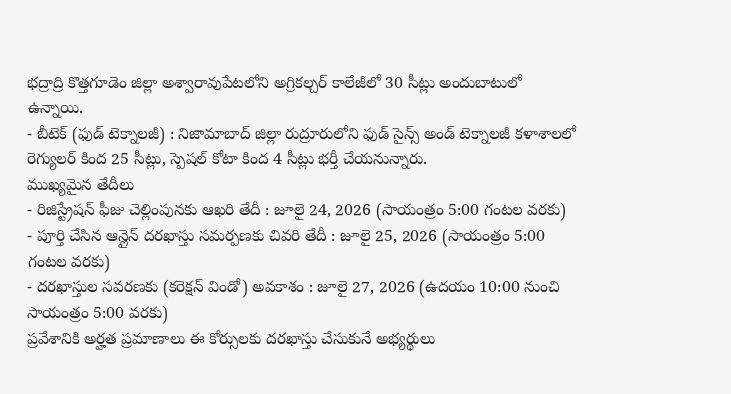భద్రాద్రి కొత్తగూడెం జిల్లా అశ్వారావుపేటలోని అగ్రికల్చర్ కాలేజీలో 30 సీట్లు అందుబాటులో ఉన్నాయి.
- బీటెక్ (ఫుడ్ టెక్నాలజీ) : నిజామాబాద్ జిల్లా రుద్రూరులోని ఫుడ్ సైన్స్ అండ్ టెక్నాలజీ కళాశాలలో రెగ్యులర్ కింద 25 సీట్లు, స్పెషల్ కోటా కింద 4 సీట్లు భర్తీ చేయనున్నారు.
ముఖ్యమైన తేదీలు
- రిజిస్ట్రేషన్ ఫీజు చెల్లింపునకు ఆఖరి తేదీ : జూలై 24, 2026 (సాయంత్రం 5:00 గంటల వరకు)
- పూర్తి చేసిన ఆన్లైన్ దరఖాస్తు సమర్పణకు చివరి తేదీ : జూలై 25, 2026 (సాయంత్రం 5:00 గంటల వరకు)
- దరఖాస్తుల సవరణకు (కరెక్షన్ విండో) అవకాశం : జూలై 27, 2026 (ఉదయం 10:00 నుంచి సాయంత్రం 5:00 వరకు)
ప్రవేశానికి అర్హత ప్రమాణాలు ఈ కోర్సులకు దరఖాస్తు చేసుకునే అభ్యర్థులు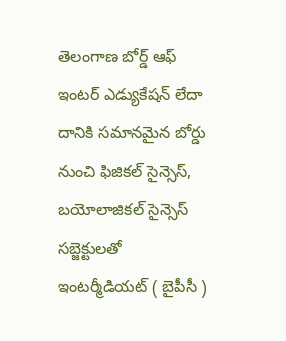తెలంగాణ బోర్డ్ ఆఫ్ ఇంటర్ ఎడ్యుకేషన్ లేదా దానికి సమానమైన బోర్డు నుంచి ఫిజికల్ సైన్సెస్, బయోలాజికల్ సైన్సెస్ సబ్జెక్టులతో ఇంటర్మీడియట్ ( బైపీసీ )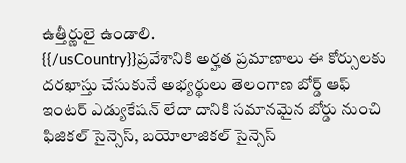ఉత్తీర్ణులై ఉండాలి.
{{/usCountry}}ప్రవేశానికి అర్హత ప్రమాణాలు ఈ కోర్సులకు దరఖాస్తు చేసుకునే అభ్యర్థులు తెలంగాణ బోర్డ్ ఆఫ్ ఇంటర్ ఎడ్యుకేషన్ లేదా దానికి సమానమైన బోర్డు నుంచి ఫిజికల్ సైన్సెస్, బయోలాజికల్ సైన్సెస్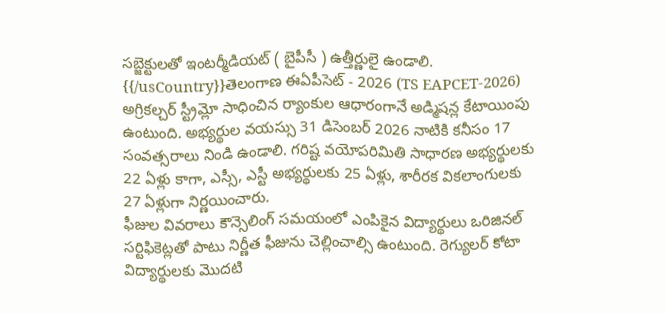సబ్జెక్టులతో ఇంటర్మీడియట్ ( బైపీసీ ) ఉత్తీర్ణులై ఉండాలి.
{{/usCountry}}తెలంగాణ ఈఏపీసెట్ - 2026 (TS EAPCET-2026) అగ్రికల్చర్ స్ట్రీమ్లో సాధించిన ర్యాంకుల ఆధారంగానే అడ్మిషన్ల కేటాయింపు ఉంటుంది. అభ్యర్థుల వయస్సు 31 డిసెంబర్ 2026 నాటికి కనీసం 17 సంవత్సరాలు నిండి ఉండాలి. గరిష్ట వయోపరిమితి సాధారణ అభ్యర్థులకు 22 ఏళ్లు కాగా, ఎస్సీ, ఎస్టీ అభ్యర్థులకు 25 ఏళ్లు, శారీరక వికలాంగులకు 27 ఏళ్లుగా నిర్ణయించారు.
ఫీజుల వివరాలు కౌన్సెలింగ్ సమయంలో ఎంపికైన విద్యార్థులు ఒరిజినల్ సర్టిఫికెట్లతో పాటు నిర్ణీత ఫీజును చెల్లించాల్సి ఉంటుంది. రెగ్యులర్ కోటా విద్యార్థులకు మొదటి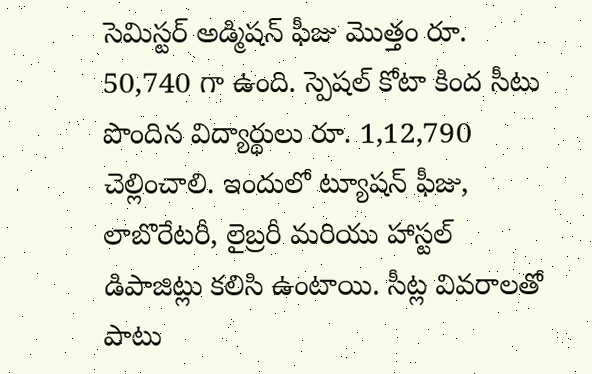సెమిస్టర్ అడ్మిషన్ ఫీజు మొత్తం రూ. 50,740 గా ఉంది. స్పెషల్ కోటా కింద సీటు పొందిన విద్యార్థులు రూ. 1,12,790 చెల్లించాలి. ఇందులో ట్యూషన్ ఫీజు, లాబొరేటరీ, లైబ్రరీ మరియు హాస్టల్ డిపాజిట్లు కలిసి ఉంటాయి. సీట్ల వివరాలతో పాటు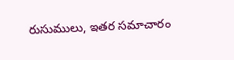రుసుములు, ఇతర సమాచారం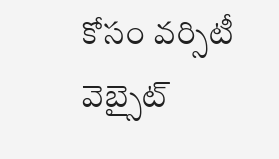కోసం వర్సిటీ వెబ్సైట్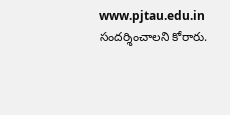www.pjtau.edu.in సందర్శించాలని కోరారు.